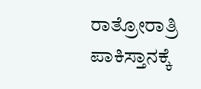ರಾತ್ರೋರಾತ್ರಿ ಪಾಕಿಸ್ತಾನಕ್ಕೆ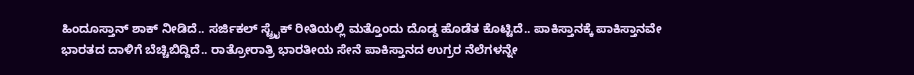ಹಿಂದೂಸ್ತಾನ್ ಶಾಕ್ ನೀಡಿದೆ.. ಸರ್ಜಿಕಲ್ ಸ್ಟ್ರೈಕ್ ರೀತಿಯಲ್ಲಿ ಮತ್ತೊಂದು ದೊಡ್ಡ ಹೊಡೆತ ಕೊಟ್ಟಿದೆ.. ಪಾಕಿಸ್ತಾನಕ್ಕೆ ಪಾಕಿಸ್ತಾನವೇ ಭಾರತದ ದಾಳಿಗೆ ಬೆಚ್ಚಿಬಿದ್ದಿದೆ.. ರಾತ್ರೋರಾತ್ರಿ ಭಾರತೀಯ ಸೇನೆ ಪಾಕಿಸ್ತಾನದ ಉಗ್ರರ ನೆಲೆಗಳನ್ನೇ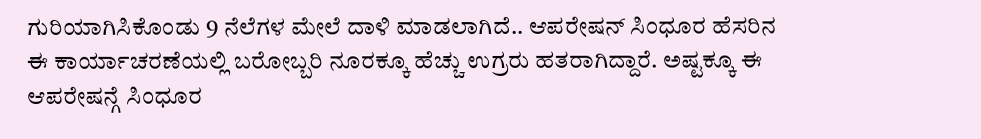ಗುರಿಯಾಗಿಸಿಕೊಂಡು 9 ನೆಲೆಗಳ ಮೇಲೆ ದಾಳಿ ಮಾಡಲಾಗಿದೆ.. ಆಪರೇಷನ್ ಸಿಂಧೂರ ಹೆಸರಿನ ಈ ಕಾರ್ಯಾಚರಣೆಯಲ್ಲಿ ಬರೋಬ್ಬರಿ ನೂರಕ್ಕೂ ಹೆಚ್ಚು ಉಗ್ರರು ಹತರಾಗಿದ್ದಾರೆ. ಅಷ್ಟಕ್ಕೂ ಈ ಆಪರೇಷನ್ಗೆ ಸಿಂಧೂರ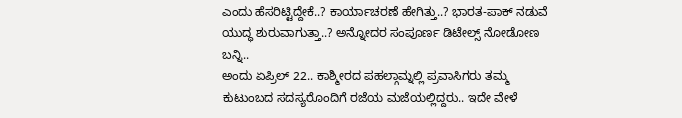ಎಂದು ಹೆಸರಿಟ್ಟಿದ್ದೇಕೆ..? ಕಾರ್ಯಾಚರಣೆ ಹೇಗಿತ್ತು..? ಭಾರತ-ಪಾಕ್ ನಡುವೆ ಯುದ್ಧ ಶುರುವಾಗುತ್ತಾ..? ಅನ್ನೋದರ ಸಂಪೂರ್ಣ ಡಿಟೇಲ್ಸ್ ನೋಡೋಣ ಬನ್ನಿ..
ಅಂದು ಏಪ್ರಿಲ್ 22.. ಕಾಶ್ಮೀರದ ಪಹಲ್ಗಾಮ್ನಲ್ಲಿ ಪ್ರವಾಸಿಗರು ತಮ್ಮ ಕುಟುಂಬದ ಸದಸ್ಯರೊಂದಿಗೆ ರಜೆಯ ಮಜೆಯಲ್ಲಿದ್ದರು.. ಇದೇ ವೇಳೆ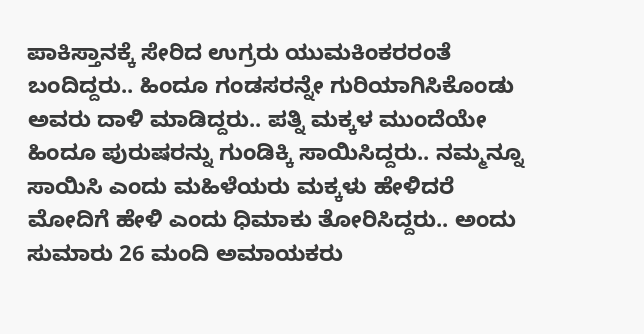ಪಾಕಿಸ್ತಾನಕ್ಕೆ ಸೇರಿದ ಉಗ್ರರು ಯುಮಕಿಂಕರರಂತೆ ಬಂದಿದ್ದರು.. ಹಿಂದೂ ಗಂಡಸರನ್ನೇ ಗುರಿಯಾಗಿಸಿಕೊಂಡು ಅವರು ದಾಳಿ ಮಾಡಿದ್ದರು.. ಪತ್ನಿ ಮಕ್ಕಳ ಮುಂದೆಯೇ ಹಿಂದೂ ಪುರುಷರನ್ನು ಗುಂಡಿಕ್ಕಿ ಸಾಯಿಸಿದ್ದರು.. ನಮ್ಮನ್ನೂ ಸಾಯಿಸಿ ಎಂದು ಮಹಿಳೆಯರು ಮಕ್ಕಳು ಹೇಳಿದರೆ ಮೋದಿಗೆ ಹೇಳಿ ಎಂದು ಧಿಮಾಕು ತೋರಿಸಿದ್ದರು.. ಅಂದು ಸುಮಾರು 26 ಮಂದಿ ಅಮಾಯಕರು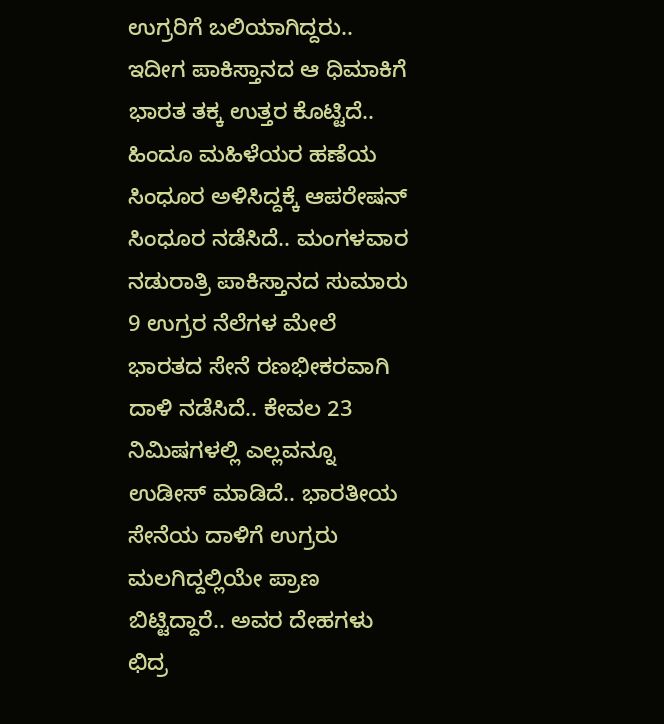ಉಗ್ರರಿಗೆ ಬಲಿಯಾಗಿದ್ದರು.. ಇದೀಗ ಪಾಕಿಸ್ತಾನದ ಆ ಧಿಮಾಕಿಗೆ ಭಾರತ ತಕ್ಕ ಉತ್ತರ ಕೊಟ್ಟಿದೆ.. ಹಿಂದೂ ಮಹಿಳೆಯರ ಹಣೆಯ ಸಿಂಧೂರ ಅಳಿಸಿದ್ದಕ್ಕೆ ಆಪರೇಷನ್ ಸಿಂಧೂರ ನಡೆಸಿದೆ.. ಮಂಗಳವಾರ ನಡುರಾತ್ರಿ ಪಾಕಿಸ್ತಾನದ ಸುಮಾರು 9 ಉಗ್ರರ ನೆಲೆಗಳ ಮೇಲೆ ಭಾರತದ ಸೇನೆ ರಣಭೀಕರವಾಗಿ ದಾಳಿ ನಡೆಸಿದೆ.. ಕೇವಲ 23 ನಿಮಿಷಗಳಲ್ಲಿ ಎಲ್ಲವನ್ನೂ ಉಡೀಸ್ ಮಾಡಿದೆ.. ಭಾರತೀಯ ಸೇನೆಯ ದಾಳಿಗೆ ಉಗ್ರರು ಮಲಗಿದ್ದಲ್ಲಿಯೇ ಪ್ರಾಣ ಬಿಟ್ಟಿದ್ದಾರೆ.. ಅವರ ದೇಹಗಳು ಛಿದ್ರ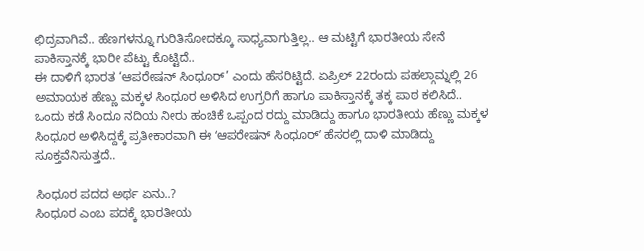ಛಿದ್ರವಾಗಿವೆ.. ಹೆಣಗಳನ್ನೂ ಗುರಿತಿಸೋದಕ್ಕೂ ಸಾಧ್ಯವಾಗುತ್ತಿಲ್ಲ.. ಆ ಮಟ್ಟಿಗೆ ಭಾರತೀಯ ಸೇನೆ ಪಾಕಿಸ್ತಾನಕ್ಕೆ ಭಾರೀ ಪೆಟ್ಟು ಕೊಟ್ಟಿದೆ..
ಈ ದಾಳಿಗೆ ಭಾರತ ‘ಆಪರೇಷನ್ ಸಿಂಧೂರ್’ ಎಂದು ಹೆಸರಿಟ್ಟಿದೆ. ಏಪ್ರಿಲ್ 22ರಂದು ಪಹಲ್ಗಾಮ್ನಲ್ಲಿ 26 ಅಮಾಯಕ ಹೆಣ್ಣು ಮಕ್ಕಳ ಸಿಂಧೂರ ಅಳಿಸಿದ ಉಗ್ರರಿಗೆ ಹಾಗೂ ಪಾಕಿಸ್ತಾನಕ್ಕೆ ತಕ್ಕ ಪಾಠ ಕಲಿಸಿದೆ.. ಒಂದು ಕಡೆ ಸಿಂದೂ ನದಿಯ ನೀರು ಹಂಚಿಕೆ ಒಪ್ಪಂದ ರದ್ದು ಮಾಡಿದ್ದು ಹಾಗೂ ಭಾರತೀಯ ಹೆಣ್ಣು ಮಕ್ಕಳ ಸಿಂಧೂರ ಅಳಿಸಿದ್ದಕ್ಕೆ ಪ್ರತೀಕಾರವಾಗಿ ಈ ʻಆಪರೇಷನ್ ಸಿಂಧೂರ್ʼ ಹೆಸರಲ್ಲಿ ದಾಳಿ ಮಾಡಿದ್ದು ಸೂಕ್ತವೆನಿಸುತ್ತದೆ..

ಸಿಂಧೂರ ಪದದ ಅರ್ಥ ಏನು..?
ಸಿಂಧೂರ ಎಂಬ ಪದಕ್ಕೆ ಭಾರತೀಯ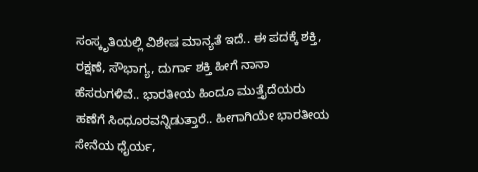ಸಂಸ್ಕೃತಿಯಲ್ಲಿ ವಿಶೇಷ ಮಾನ್ಯತೆ ಇದೆ.. ಈ ಪದಕ್ಕೆ ಶಕ್ತಿ, ರಕ್ಷಣೆ, ಸೌಭಾಗ್ಯ, ದುರ್ಗಾ ಶಕ್ತಿ ಹೀಗೆ ನಾನಾ ಹೆಸರುಗಳಿವೆ.. ಭಾರತೀಯ ಹಿಂದೂ ಮುತ್ತೈದೆಯರು ಹಣೆಗೆ ಸಿಂಧೂರವನ್ನಿಡುತ್ತಾರೆ.. ಹೀಗಾಗಿಯೇ ಭಾರತೀಯ ಸೇನೆಯ ಧೈರ್ಯ,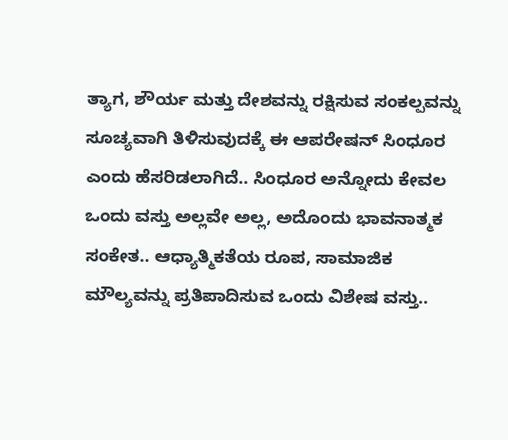ತ್ಯಾಗ, ಶೌರ್ಯ ಮತ್ತು ದೇಶವನ್ನು ರಕ್ಷಿಸುವ ಸಂಕಲ್ಪವನ್ನು ಸೂಚ್ಯವಾಗಿ ತಿಳಿಸುವುದಕ್ಕೆ ಈ ಆಪರೇಷನ್ ಸಿಂಧೂರ ಎಂದು ಹೆಸರಿಡಲಾಗಿದೆ.. ಸಿಂಧೂರ ಅನ್ನೋದು ಕೇವಲ ಒಂದು ವಸ್ತು ಅಲ್ಲವೇ ಅಲ್ಲ, ಅದೊಂದು ಭಾವನಾತ್ಮಕ ಸಂಕೇತ.. ಆಧ್ಯಾತ್ಮಿಕತೆಯ ರೂಪ, ಸಾಮಾಜಿಕ ಮೌಲ್ಯವನ್ನು ಪ್ರತಿಪಾದಿಸುವ ಒಂದು ವಿಶೇಷ ವಸ್ತು..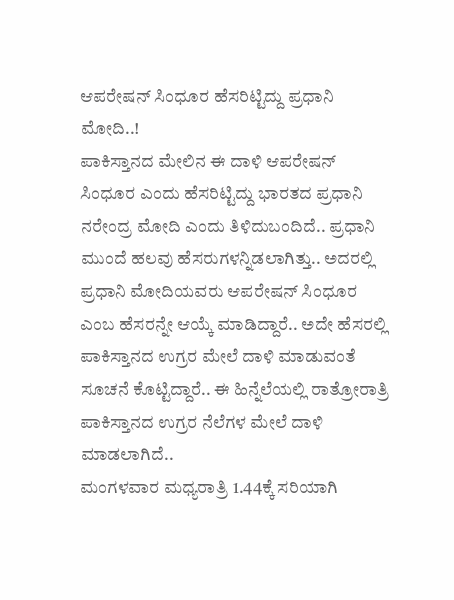ಆಪರೇಷನ್ ಸಿಂಧೂರ ಹೆಸರಿಟ್ಟಿದ್ದು ಪ್ರಧಾನಿ ಮೋದಿ..!
ಪಾಕಿಸ್ತಾನದ ಮೇಲಿನ ಈ ದಾಳಿ ಆಪರೇಷನ್ ಸಿಂಧೂರ ಎಂದು ಹೆಸರಿಟ್ಟಿದ್ದು ಭಾರತದ ಪ್ರಧಾನಿ ನರೇಂದ್ರ ಮೋದಿ ಎಂದು ತಿಳಿದುಬಂದಿದೆ.. ಪ್ರಧಾನಿ ಮುಂದೆ ಹಲವು ಹೆಸರುಗಳನ್ನಿಡಲಾಗಿತ್ತು.. ಅದರಲ್ಲಿ ಪ್ರಧಾನಿ ಮೋದಿಯವರು ಆಪರೇಷನ್ ಸಿಂಧೂರ ಎಂಬ ಹೆಸರನ್ನೇ ಆಯ್ಕೆ ಮಾಡಿದ್ದಾರೆ.. ಅದೇ ಹೆಸರಲ್ಲಿ ಪಾಕಿಸ್ತಾನದ ಉಗ್ರರ ಮೇಲೆ ದಾಳಿ ಮಾಡುವಂತೆ ಸೂಚನೆ ಕೊಟ್ಟಿದ್ದಾರೆ.. ಈ ಹಿನ್ನೆಲೆಯಲ್ಲಿ ರಾತ್ರೋರಾತ್ರಿ ಪಾಕಿಸ್ತಾನದ ಉಗ್ರರ ನೆಲೆಗಳ ಮೇಲೆ ದಾಳಿ ಮಾಡಲಾಗಿದೆ..
ಮಂಗಳವಾರ ಮಧ್ಯರಾತ್ರಿ 1.44ಕ್ಕೆ ಸರಿಯಾಗಿ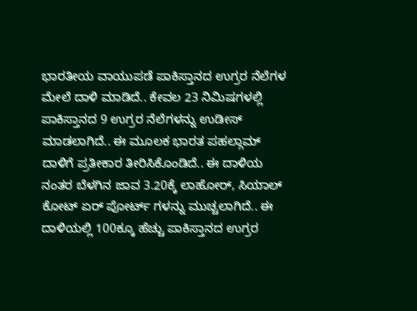ಭಾರತೀಯ ವಾಯುಪಡೆ ಪಾಕಿಸ್ತಾನದ ಉಗ್ರರ ನೆಲೆಗಳ ಮೇಲೆ ದಾಳಿ ಮಾಡಿದೆ.. ಕೇವಲ 23 ನಿಮಿಷಗಳಲ್ಲಿ ಪಾಕಿಸ್ತಾನದ 9 ಉಗ್ರರ ನೆಲೆಗಳನ್ನು ಉಡೀಸ್ ಮಾಡಲಾಗಿದೆ.. ಈ ಮೂಲಕ ಭಾರತ ಪಹಲ್ಗಾಮ್ ದಾಳಿಗೆ ಪ್ರತೀಕಾರ ತೀರಿಸಿಕೊಂಡಿದೆ.. ಈ ದಾಳಿಯ ನಂತರ ಬೆಳಗಿನ ಜಾವ 3.20ಕ್ಕೆ ಲಾಹೋರ್, ಸಿಯಾಲ್ ಕೋಟ್ ಏರ್ ಪೋರ್ಟ್ ಗಳನ್ನು ಮುಚ್ಚಲಾಗಿದೆ.. ಈ ದಾಳಿಯಲ್ಲಿ 100ಕ್ಕೂ ಹೆಚ್ಚು ಪಾಕಿಸ್ತಾನದ ಉಗ್ರರ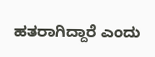ಹತರಾಗಿದ್ದಾರೆ ಎಂದು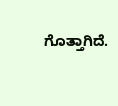ಗೊತ್ತಾಗಿದೆ.